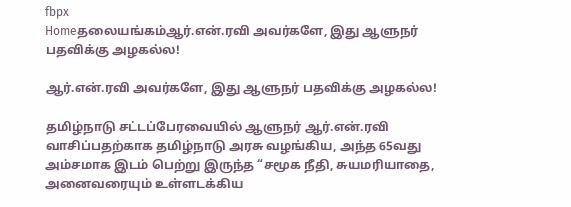fbpx
Homeதலையங்கம்ஆர்.என்.ரவி அவர்களே, இது ஆளுநர் பதவிக்கு அழகல்ல!

ஆர்.என்.ரவி அவர்களே, இது ஆளுநர் பதவிக்கு அழகல்ல!

தமிழ்நாடு சட்டப்பேரவையில் ஆளுநர் ஆர்.என்.ரவி வாசிப்பதற்காக தமிழ்நாடு அரசு வழங்கிய, அந்த 65வது அம்சமாக இடம் பெற்று இருந்த “சமூக நீதி, சுயமரியாதை, அனைவரையும் உள்ளடக்கிய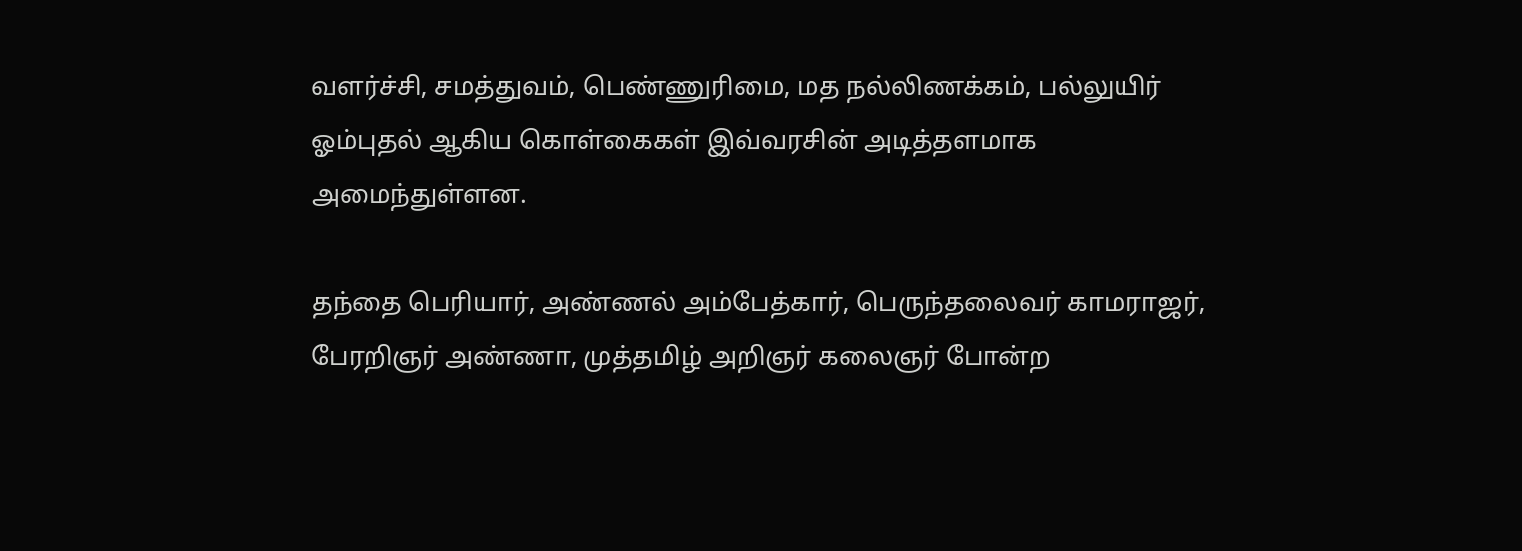வளர்ச்சி, சமத்துவம், பெண்ணுரிமை, மத நல்லிணக்கம், பல்லுயிர் ஓம்புதல் ஆகிய கொள்கைகள் இவ்வரசின் அடித்தளமாக அமைந்துள்ளன.

தந்தை பெரியார், அண்ணல் அம்பேத்கார், பெருந்தலைவர் காமராஜர், பேரறிஞர் அண்ணா, முத்தமிழ் அறிஞர் கலைஞர் போன்ற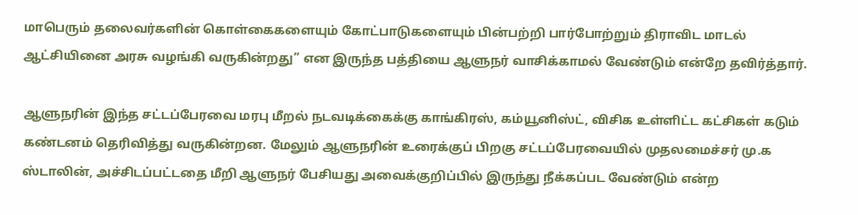மாபெரும் தலைவர்களின் கொள்கைகளையும் கோட்பாடுகளையும் பின்பற்றி பார்போற்றும் திராவிட மாடல் ஆட்சியினை அரசு வழங்கி வருகின்றது” என இருந்த பத்தியை ஆளுநர் வாசிக்காமல் வேண்டும் என்றே தவிர்த்தார்.

ஆளுநரின் இந்த சட்டப்பேரவை மரபு மீறல் நடவடிக்கைக்கு காங்கிரஸ், கம்யூனிஸ்ட், விசிக உள்ளிட்ட கட்சிகள் கடும் கண்டனம் தெரிவித்து வருகின்றன. மேலும் ஆளுநரின் உரைக்குப் பிறகு சட்டப்பேரவையில் முதலமைச்சர் மு.க ஸ்டாலின், அச்சிடப்பட்டதை மீறி ஆளுநர் பேசியது அவைக்குறிப்பில் இருந்து நீக்கப்பட வேண்டும் என்ற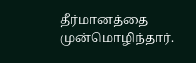தீர்மானத்தை முன்மொழிந்தார்.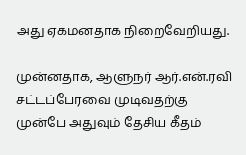அது ஏகமனதாக நிறைவேறியது.

முன்னதாக, ஆளுநர் ஆர்.என்.ரவி சட்டப்பேரவை முடிவதற்கு முன்பே அதுவும் தேசிய கீதம்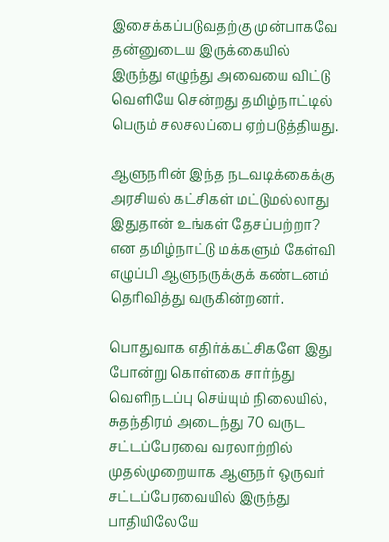இசைக்கப்படுவதற்கு முன்பாகவே தன்னுடைய இருக்கையில் இருந்து எழுந்து அவையை விட்டு வெளியே சென்றது தமிழ்நாட்டில் பெரும் சலசலப்பை ஏற்படுத்தியது.

ஆளுநரின் இந்த நடவடிக்கைக்கு அரசியல் கட்சிகள் மட்டுமல்லாது இதுதான் உங்கள் தேசப்பற்றா? என தமிழ்நாட்டு மக்களும் கேள்வி எழுப்பி ஆளுநருக்குக் கண்டனம் தெரிவித்து வருகின்றனர்.

பொதுவாக எதிர்க்கட்சிகளே இது போன்று கொள்கை சார்ந்து வெளிநடப்பு செய்யும் நிலையில், சுதந்திரம் அடைந்து 70 வருட சட்டப்பேரவை வரலாற்றில் முதல்முறையாக ஆளுநர் ஒருவர் சட்டப்பேரவையில் இருந்து பாதியிலேயே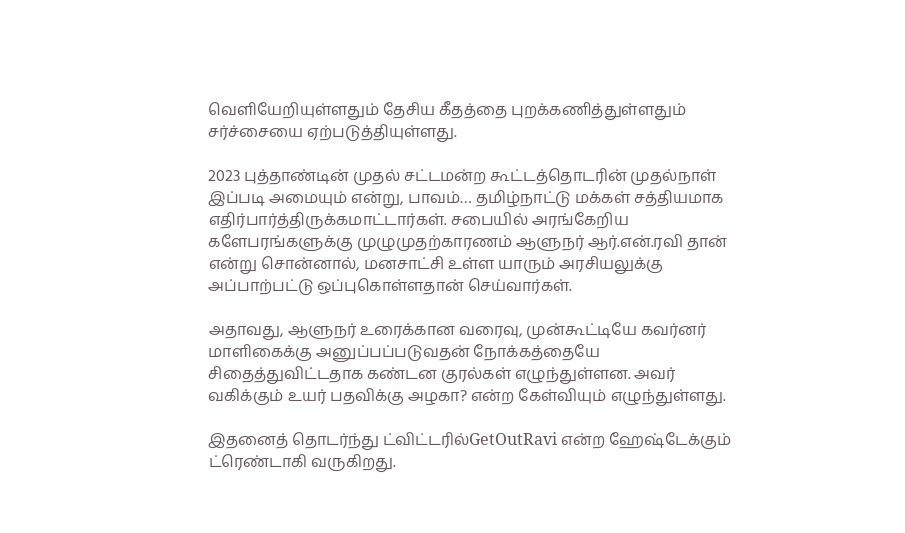வெளியேறியுள்ளதும் தேசிய கீதத்தை புறக்கணித்துள்ளதும் சர்ச்சையை ஏற்படுத்தியுள்ளது.

2023 புத்தாண்டின் முதல் சட்டமன்ற கூட்டத்தொடரின் முதல்நாள் இப்படி அமையும் என்று, பாவம்… தமிழ்நாட்டு மக்கள் சத்தியமாக எதிர்பார்த்திருக்கமாட்டார்கள். சபையில் அரங்கேறிய களேபரங்களுக்கு முழுமுதற்காரணம் ஆளுநர் ஆர்.என்.ரவி தான் என்று சொன்னால், மனசாட்சி உள்ள யாரும் அரசியலுக்கு அப்பாற்பட்டு ஒப்புகொள்ளதான் செய்வார்கள்.

அதாவது, ஆளுநர் உரைக்கான வரைவு, முன்கூட்டியே கவர்னர் மாளிகைக்கு அனுப்பப்படுவதன் நோக்கத்தையே சிதைத்துவிட்டதாக கண்டன குரல்கள் எழுந்துள்ளன. அவர் வகிக்கும் உயர் பதவிக்கு அழகா? என்ற கேள்வியும் எழுந்துள்ளது.

இதனைத் தொடர்ந்து ட்விட்டரில்GetOutRavi என்ற ஹேஷ்டேக்கும் ட்ரெண்டாகி வருகிறது.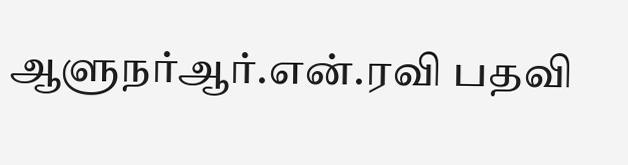ஆளுநர்ஆர்.என்.ரவி பதவி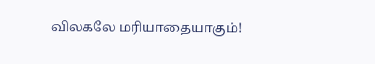விலகலே மரியாதையாகும்!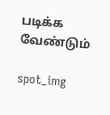படிக்க வேண்டும்

spot_img